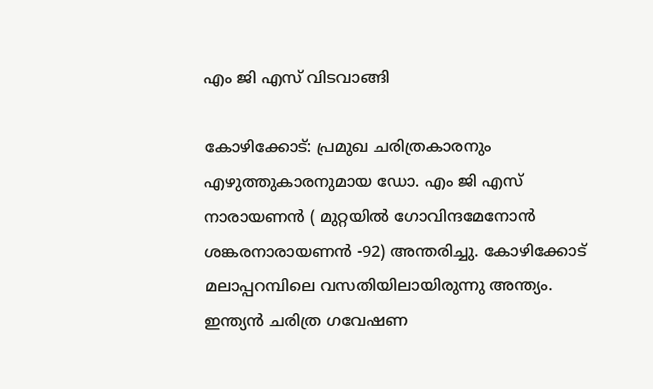എം ജി എസ് വിടവാങ്ങി

കോഴിക്കോട്: പ്രമുഖ ചരിത്രകാരനും എഴുത്തുകാരനുമായ ഡോ. എം ജി എസ് നാരായണൻ ( മുറ്റയിൽ ഗോവിന്ദമേനോൻ ശങ്കരനാരായണൻ -92) അന്തരിച്ചു. കോഴിക്കോട് മലാപ്പറമ്പിലെ വസതിയിലായിരുന്നു അന്ത്യം. ഇന്ത്യൻ ചരിത്ര ഗവേഷണ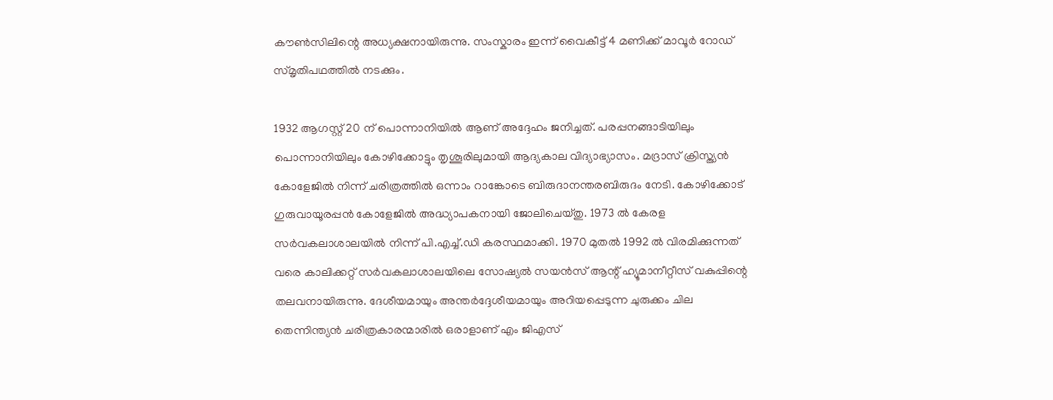കൗൺസിലിന്റെ അധ്യക്ഷനായിരുന്നു. സംസ്കാരം ഇന്ന് വൈകീട്ട് 4 മണിക്ക് മാവൂർ റോഡ് സ്മൃതിപഥത്തിൽ നടക്കും.

1932 ആഗസ്റ്റ് 20 ന് പൊന്നാനിയിൽ ആണ് അദ്ദേഹം ജനിച്ചത്. പരപ്പനങ്ങാടിയിലും പൊന്നാനിയിലും കോഴിക്കോട്ടും തൃശൂരിലുമായി ആദ്യകാല വിദ്യാഭ്യാസം. മദ്രാസ് ക്രിസ്ത്യൻ കോളേജിൽ നിന്ന് ചരിത്രത്തിൽ ഒന്നാം റാങ്കോടെ ബിരുദാനന്തരബിരുദം നേടി. കോഴിക്കോട് ഗുരുവായൂരപ്പൻ കോളേജിൽ അദ്ധ്യാപകനായി ജോലിചെയ്തു. 1973 ൽ കേരള സർ‌വകലാശാലയിൽ നിന്ന് പി.എച്ച്.ഡി കരസ്ഥമാക്കി. 1970 മുതൽ 1992 ൽ വിരമിക്കുന്നത് വരെ കാലിക്കറ്റ് സർ‌വകലാശാലയിലെ സോഷ്യൽ സയൻസ് ആന്റ് ഹ്യൂമാനീറ്റീസ് വകുപ്പിന്റെ തലവനായിരുന്നു. ദേശീയമായും അന്തർദ്ദേശീയമായും അറിയപ്പെടുന്ന ചുരുക്കം ചില തെന്നിന്ത്യൻ ചരിത്രകാരന്മാരിൽ ഒരാളാണ് എം ജിഎസ്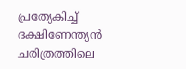പ്രത്യേകിച്ച് ദക്ഷിണേന്ത്യൻ ചരിത്രത്തിലെ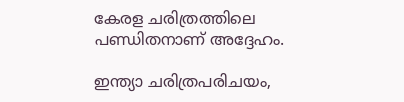കേരള ചരിത്രത്തിലെ പണ്ഡിതനാണ് അദ്ദേഹം.

ഇന്ത്യാ ചരിത്രപരിചയം,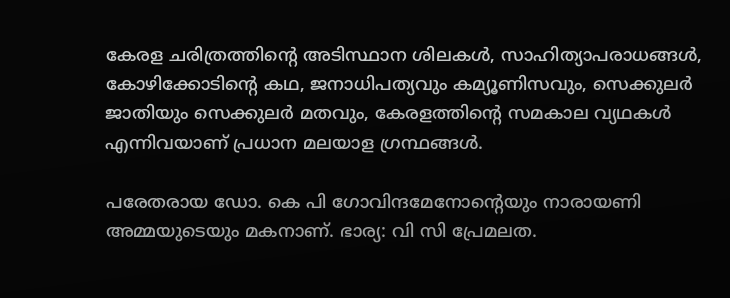കേരള ചരിത്രത്തിൻ്റെ അടിസ്ഥാന ശിലകൾ, സാഹിത്യാപരാധങ്ങൾ, കോഴിക്കോടിൻ്റെ കഥ, ജനാധിപത്യവും കമ്യൂണിസവും, സെക്കുലർ ജാതിയും സെക്കുലർ മതവും, കേരളത്തിൻ്റെ സമകാല വ്യഥകൾ എന്നിവയാണ് പ്രധാന മലയാള ഗ്രന്ഥങ്ങൾ.

പരേതരായ ഡോ. കെ പി ഗോവിന്ദമേനോൻ്റെയും നാരായണി അമ്മയുടെയും മകനാണ്. ഭാര്യ: വി സി പ്രേമലത.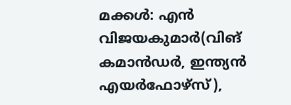മക്കൾ: എൻ വിജയകുമാർ(വിങ് കമാൻഡർ, ഇന്ത്യൻ എയർഫോഴ്സ്),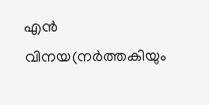എൻ വിനയ(നർത്തകിയും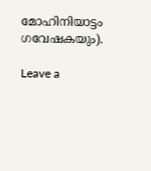മോഹിനിയാട്ടം ഗവേഷകയും).

Leave a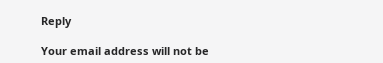Reply

Your email address will not be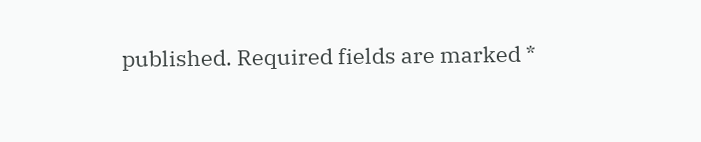published. Required fields are marked *